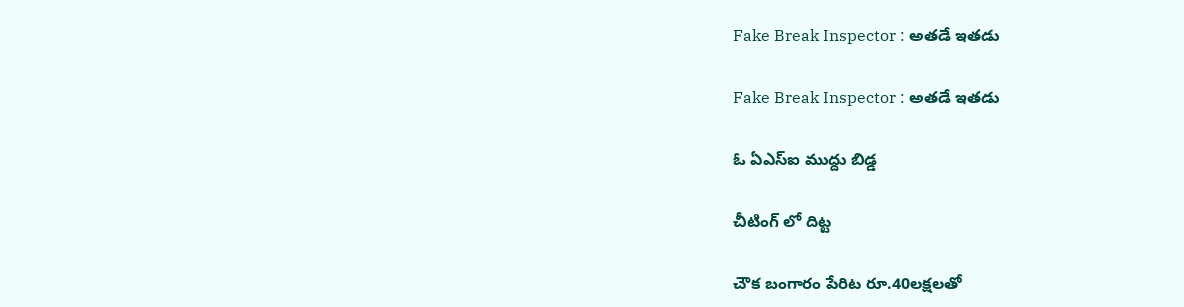Fake Break Inspector : అతడే ఇతడు

Fake Break Inspector : అతడే ఇతడు

ఓ ఏఎస్ఐ ముద్దు బిడ్డ

చీటింగ్ లో దిట్ట

చౌక బంగారం పేరిట రూ.40లక్షలతో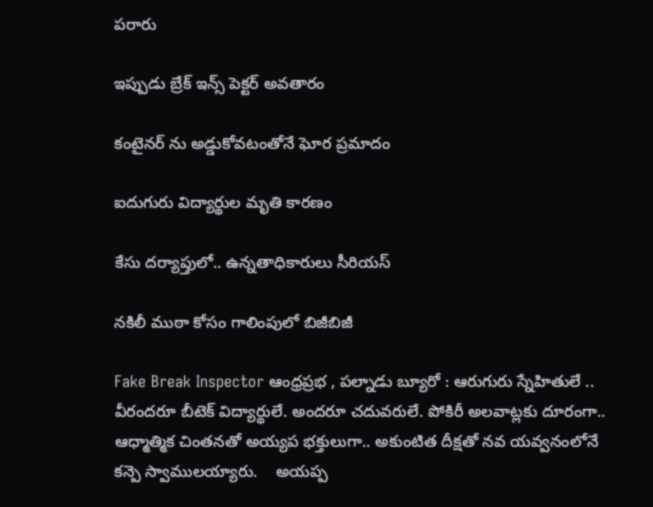పరారు

ఇప్పుడు బ్రేక్ ఇన్స్ పెక్టర్ అవతారం

కంటైనర్ ను అడ్డుకోవటంతోనే ఘోర ప్రమాదం

ఐదుగురు విద్యార్థుల మృతి కారణం

కేసు దర్యాప్తులో.. ఉన్నతాధికారులు సీరియస్

నకిలీ ముఠా కోసం గాలింపులో బిజీబిజీ

Fake Break Inspector ఆంధ్రప్రభ , పల్నాడు బ్యూరో : ఆరుగురు స్నేహితులే .. వీరందరూ బీటెక్ విద్యార్థులే. అందరూ చదువరులే. పోకిరీ అలవాట్లకు దూరంగా..  ఆధ్మాత్మిక చింతనతో అయ్యప భక్తులుగా.. అకుంటిత దీక్షతో నవ యవ్వనంలోనే కన్పె స్వాములయ్యారు.    అయప్ప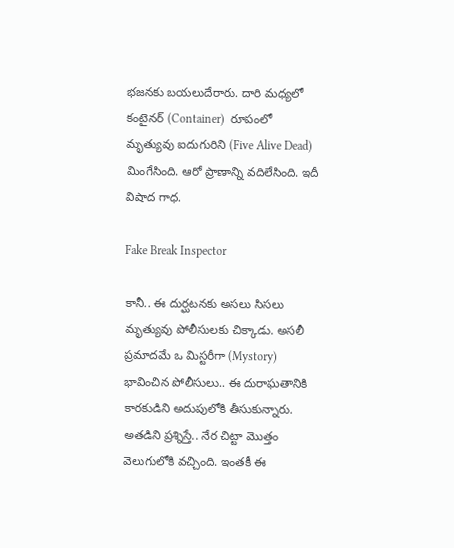భజనకు బయలుదేరారు. దారి మధ్యలో కంటైనర్ (Container)  రూపంలో మృత్యువు ఐదుగురిని (Five Alive Dead)  మింగేసింది. ఆరో ప్రాణాన్ని వదిలేసింది. ఇదీ విషాద గాధ.

Fake Break Inspector

కానీ.. ఈ దుర్ఘటనకు అసలు సిసలు మృత్యువు పోలీసులకు చిక్కాడు. అసలీ ప్రమాదమే ఒ మిస్టరీగా (Mystory)  భావించిన పోలీసులు.. ఈ దురాఘతానికి కారకుడిని అదుపులోకి తీసుకున్నారు. అతడిని ప్రశ్నిస్తే.. నేర చిట్టా మొత్తం వెలుగులోకి వచ్చింది. ఇంతకీ ఈ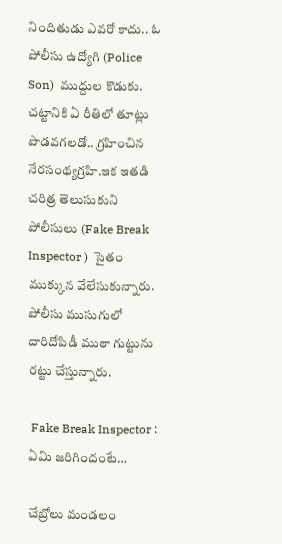నిందితుడు ఎవరో కాదు.. ఓ పోలీసు ఉద్యోగి (Police Son)  ముద్దుల కొడుకు. చట్టానికి ఏ రీతిలో తూట్లు పొడవగలడో.. గ్రహించిన నేరసంథ్యగ్రహి.ఇక ఇతడి చరిత్ర తెలుసుకుని పోలీసులు (Fake Break Inspector )  సైతం ముక్కున వేలేసుకున్నారు. పోలీసు ముసుగులో దారిదోపిడీ ముఠా గుట్టును రట్టు చేస్తున్నారు.

 Fake Break Inspector : ఏమి జరిగిందంటే…

చేబ్రోలు మండలం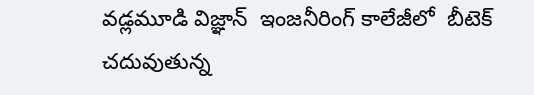వడ్లమూడి విజ్ఞాన్  ఇంజనీరింగ్ కాలేజీలో  బీటెక్  చదువుతున్న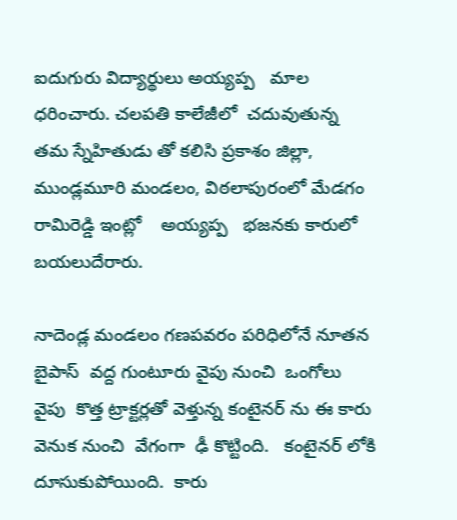ఐదుగురు విద్యార్థులు అయ్యప్ప   మాల ధరించారు. చలపతి కాలేజీలో  చదువుతున్న  తమ స్నేహితుడు తో కలిసి ప్రకాశం జిల్లా, ముండ్లమూరి మండలం, విఠలాపురంలో మేడగం రామిరెడ్డి ఇంట్లో    అయ్యప్ప   భజనకు కారులో బయలుదేరారు.

నాదెండ్ల మండలం గణపవరం పరిధిలోనే నూతన బైపాస్  వద్ద గుంటూరు వైపు నుంచి  ఒంగోలు వైపు  కొత్త ట్రాక్టర్లతో వెళ్తున్న కంటైనర్ ను ఈ కారు  వెనుక నుంచి  వేగంగా  ఢీ కొట్టింది.   కంటైనర్ లోకి దూసుకుపోయింది.  కారు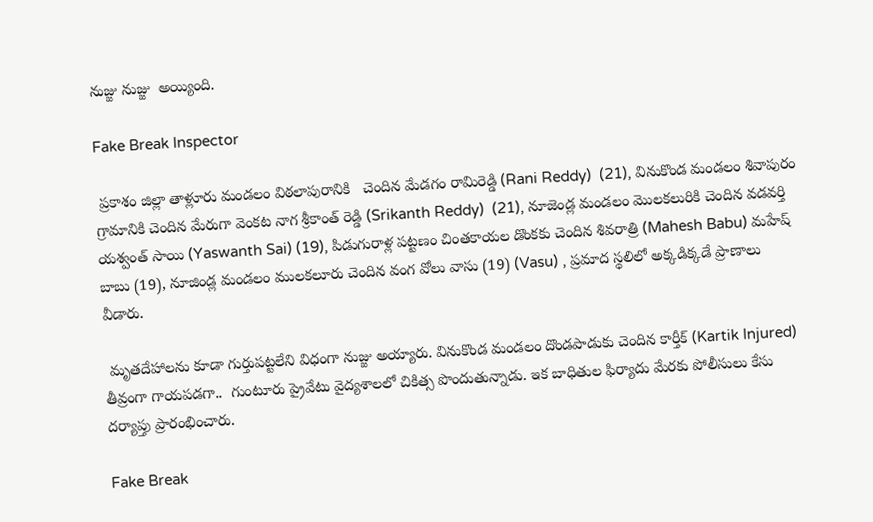నుజ్జు నుజ్జు  అయ్యింది.

Fake Break Inspector

 ప్రకాశం జిల్లా తాళ్లూరు మండలం విఠలాపురానికి   చెందిన మేడగం రామిరెడ్డి (Rani Reddy)  (21), వినుకొండ మండలం శివాపురం గ్రామానికి చెందిన మేరుగా వెంకట నాగ శ్రీకాంత్ రెడ్డి (Srikanth Reddy)  (21), నూజెండ్ల మండలం మొలకలురికి చెందిన వడవర్తి యశ్వంత్ సాయి (Yaswanth Sai) (19), పిడుగురాళ్ల పట్టణం చింతకాయల డొంకకు చెందిన శివరాత్రి (Mahesh Babu) మహేష్ బాబు (19), నూజిండ్ల మండలం ములకలూరు చెందిన వంగ వోలు వాసు (19) (Vasu) , ప్రమాద స్థలిలో అక్కడిక్కడే ప్రాణాలు వీడారు.

 మృతదేహాలను కూడా గుర్తుపట్టలేని విధంగా నుజ్జు అయ్యారు. వినుకొండ మండలం దొండపాడుకు చెందిన కార్తీక్ (Kartik Injured)  తీవ్రంగా గాయపడగా..  గుంటూరు ప్రైవేటు వైద్యశాలలో చికిత్స పొందుతున్నాడు. ఇక బాధితుల ఫిర్యాదు మేరకు పోలీసులు కేసు దర్యాప్తు ప్రారంభించారు.

Fake Break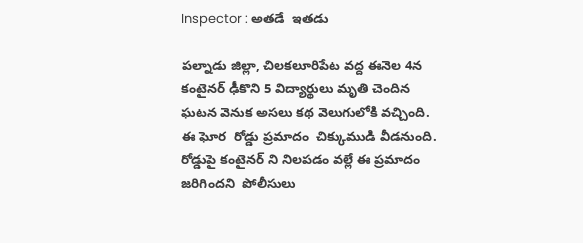Inspector : అతడే  ఇతడు

పల్నాడు జిల్లా, చిలకలూరిపేట వద్ద ఈనెల 4న  కంటైనర్ ఢీకొని 5 విద్యార్థులు మృతి చెందిన ఘటన వెనుక అసలు కథ వెలుగులోకి వచ్చింది.   ఈ ఘోర  రోడ్డు ప్రమాదం  చిక్కుముడి వీడనుంది. రోడ్డుపై కంటైనర్ ని నిలపడం వల్లే ఈ ప్రమాదం జరిగిందని  పోలీసులు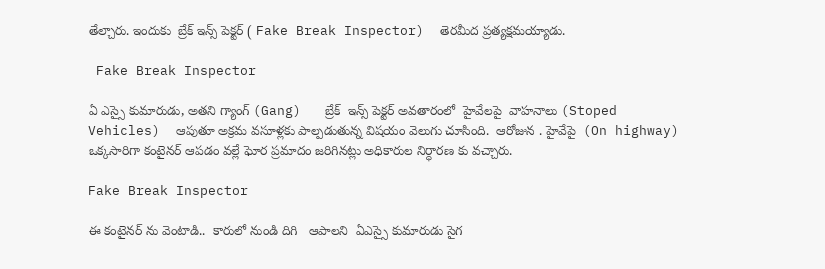తేల్చారు. ఇందుకు  బ్రేక్ ఇన్స్ పెక్టర్ ( Fake Break Inspector)  తెరమీద ప్రత్యక్షమయ్యాడు.

 Fake Break Inspector

ఏ ఎస్సై కుమారుడు, అతని గ్యాంగ్ (Gang)   బ్రేక్  ఇన్స్ పెక్టర్ అవతారంలో  హైవేలపై  వాహనాలు (Stoped Vehicles)  ఆపుతూ అక్రమ వసూళ్లకు పాల్పడుతున్న విషయం వెలుగు చూసింది.  ఆరోజున . హైవేపై  (On highway) ఒక్కసారిగా కంటైనర్ ఆపడం వల్లే ఘోర ప్రమాదం జరిగినట్లు అధికారుల నిర్ధారణ కు వచ్చారు.

Fake Break Inspector

ఈ కంటైనర్ ను వెంటాడి..  కారులో నుండి దిగి   ఆపాలని  ఏఎస్సై కుమారుడు సైగ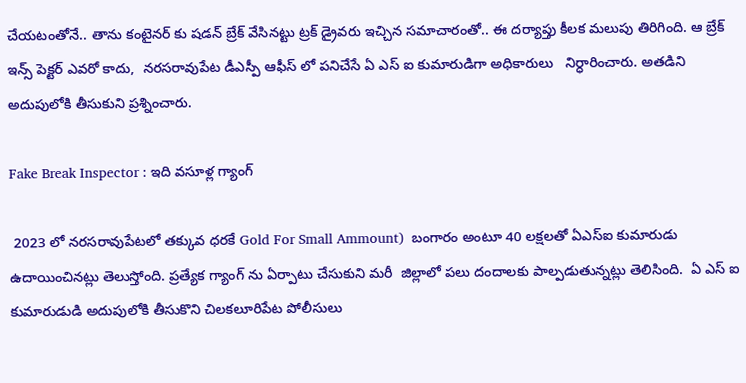చేయటంతోనే.. తాను కంటైనర్ కు షడన్ బ్రేక్ వేసినట్టు ట్రక్ డ్రైవరు ఇచ్చిన సమాచారంతో.. ఈ దర్యాప్తు కీలక మలుపు తిరిగింది. ఆ బ్రేక్ ఇన్స్ పెక్టర్ ఎవరో కాదు,  నరసరావుపేట డీఎస్పీ ఆఫీస్ లో పనిచేసే ఏ ఎస్ ఐ కుమారుడిగా అధికారులు   నిర్ధారించారు. అతడిని అదుపులోకి తీసుకుని ప్రశ్నించారు.

Fake Break Inspector : ఇది వసూళ్ల గ్యాంగ్

 2023 లో నరసరావుపేటలో తక్కువ ధరకే Gold For Small Ammount)  బంగారం అంటూ 40 లక్షలతో ఏఎస్ఐ కుమారుడు ఉదాయించినట్లు తెలుస్తోంది. ప్రత్యేక గ్యాంగ్ ను ఏర్పాటు చేసుకుని మరీ  జిల్లాలో పలు దందాలకు పాల్పడుతున్నట్లు తెలిసింది.  ఏ ఎస్ ఐ కుమారుడుడి అదుపులోకి తీసుకొని చిలకలూరిపేట పోలీసులు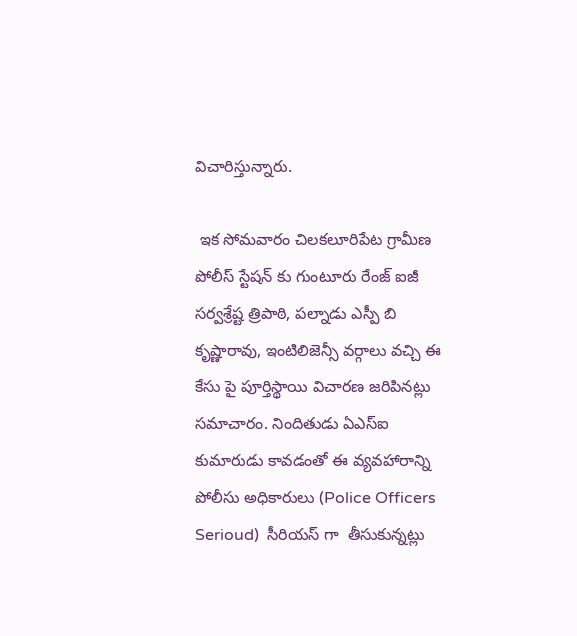విచారిస్తున్నారు.

 ఇక సోమవారం చిలకలూరిపేట గ్రామీణ పోలీస్ స్టేషన్ కు గుంటూరు రేంజ్‌ ఐజీ సర్వశ్రేష్ట త్రిపాఠి, పల్నాడు ఎస్పీ బి కృష్ణారావు, ఇంటిలిజెన్సీ వర్గాలు వచ్చి ఈ కేసు పై పూర్తిస్థాయి విచారణ జరిపినట్లు సమాచారం. నిందితుడు ఏఎస్ఐ కుమారుడు కావడంతో ఈ వ్యవహారాన్ని  పోలీసు అధికారులు (Police Officers Serioud)  సీరియస్ గా  తీసుకున్నట్లు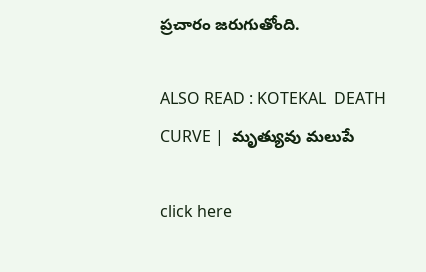ప్రచారం జరుగుతోంది.

ALSO READ : KOTEKAL  DEATH CURVE |  మృత్యువు మలుపే

click here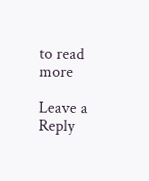to read more

Leave a Reply